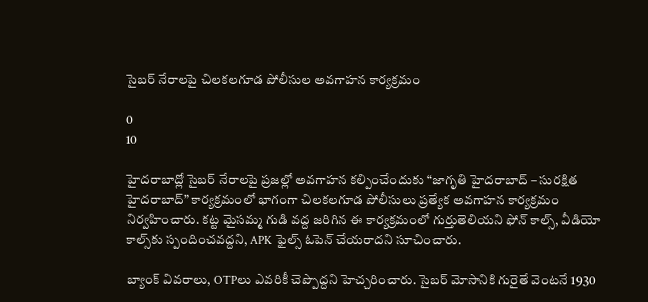సైబర్ నేరాలపై చిలకలగూడ పోలీసుల అవగాహన కార్యక్రమం

0
10

హైదరాబాద్లో సైబర్ నేరాలపై ప్రజల్లో అవగాహన కల్పించేందుకు “జాగృతి హైదరాబాద్ – సురక్షిత హైదరాబాద్” కార్యక్రమంలో భాగంగా చిలకలగూడ పోలీసులు ప్రత్యేక అవగాహన కార్యక్రమం నిర్వహించారు. కట్ట మైసమ్మ గుడి వద్ద జరిగిన ఈ కార్యక్రమంలో గుర్తుతెలియని ఫోన్ కాల్స్, వీడియో కాల్స్‌కు స్పందించవద్దని, APK ఫైల్స్ ఓపెన్ చేయరాదని సూచించారు.

బ్యాంక్ వివరాలు, OTPలు ఎవరికీ చెప్పొద్దని హెచ్చరించారు. సైబర్ మోసానికి గురైతే వెంటనే 1930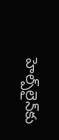హెల్ప్‌లైన్‌కు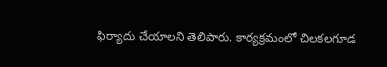ఫిర్యాదు చేయాలని తెలిపారు. కార్యక్రమంలో చిలకలగూడ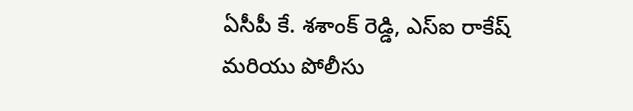ఏసీపీ కే. శశాంక్ రెడ్డి, ఎస్ఐ రాకేష్ మరియు పోలీసు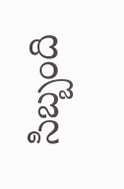సిబ్బంది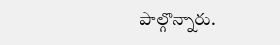పాల్గొన్నారు.